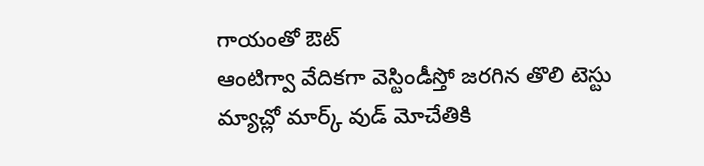గాయంతో ఔట్
ఆంటిగ్వా వేదికగా వెస్టిండీస్తో జరగిన తొలి టెస్టు మ్యాచ్లో మార్క్ వుడ్ మోచేతికి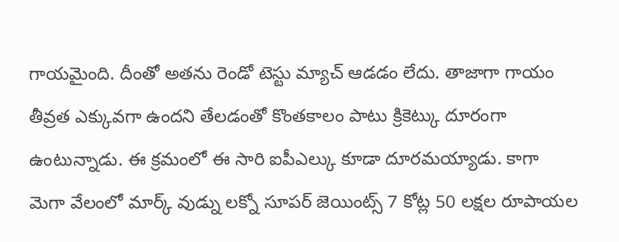గాయమైంది. దీంతో అతను రెండో టెస్టు మ్యాచ్ ఆడడం లేదు. తాజాగా గాయం తీవ్రత ఎక్కువగా ఉందని తేలడంతో కొంతకాలం పాటు క్రికెట్కు దూరంగా ఉంటున్నాడు. ఈ క్రమంలో ఈ సారి ఐపీఎల్కు కూడా దూరమయ్యాడు. కాగా మెగా వేలంలో మార్క్ వుడ్ను లక్నో సూపర్ జెయింట్స్ 7 కోట్ల 50 లక్షల రూపాయల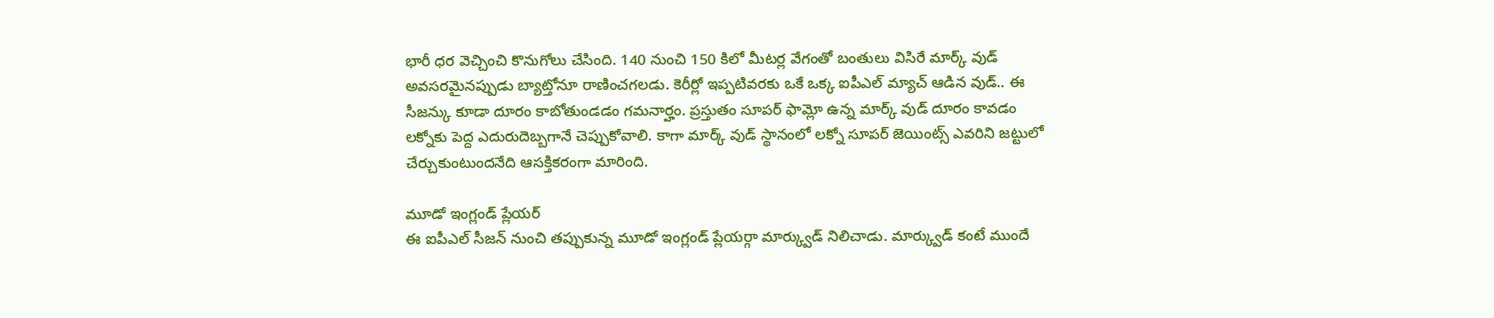భారీ ధర వెచ్చించి కొనుగోలు చేసింది. 140 నుంచి 150 కిలో మీటర్ల వేగంతో బంతులు విసిరే మార్క్ వుడ్ అవసరమైనప్పుడు బ్యాట్తోనూ రాణించగలడు. కెరీర్లో ఇప్పటివరకు ఒకే ఒక్క ఐపీఎల్ మ్యాచ్ ఆడిన వుడ్.. ఈ సీజన్కు కూడా దూరం కాబోతుండడం గమనార్హం. ప్రస్తుతం సూపర్ ఫామ్లో ఉన్న మార్క్ వుడ్ దూరం కావడం లక్నోకు పెద్ద ఎదురుదెబ్బగానే చెప్పుకోవాలి. కాగా మార్క్ వుడ్ స్థానంలో లక్నో సూపర్ జెయింట్స్ ఎవరిని జట్టులో చేర్చుకుంటుందనేది ఆసక్తికరంగా మారింది.

మూడో ఇంగ్లండ్ ప్లేయర్
ఈ ఐపీఎల్ సీజన్ నుంచి తప్పుకున్న మూడో ఇంగ్లండ్ ప్లేయర్గా మార్క్వుడ్ నిలిచాడు. మార్క్వుడ్ కంటే ముందే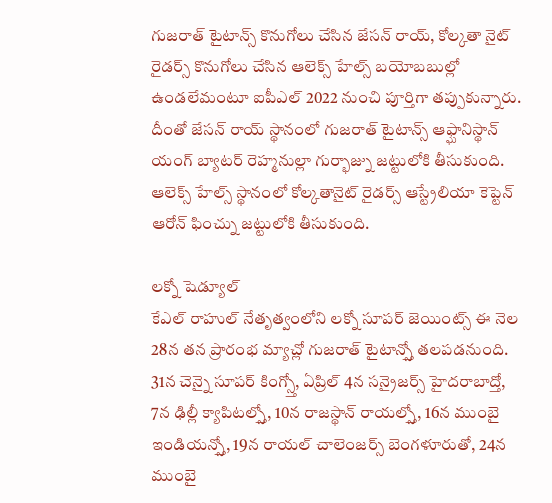గుజరాత్ టైటాన్స్ కొనుగోలు చేసిన జేసన్ రాయ్, కోల్కతా నైట్ రైడర్స్ కొనుగోలు చేసిన ఆలెక్స్ హేల్స్ బయోబబుల్లో ఉండలేమంటూ ఐపీఎల్ 2022 నుంచి పూర్తిగా తప్పుకున్నారు. దీంతో జేసన్ రాయ్ స్థానంలో గుజరాత్ టైటాన్స్ ఆఫ్ఘానిస్థాన్ యంగ్ బ్యాటర్ రెహ్మనుల్లా గుర్భాజ్ను జట్టులోకి తీసుకుంది. ఆలెక్స్ హేల్స్ స్థానంలో కోల్కతానైట్ రైడర్స్ ఆస్ట్రేలియా కెప్టెన్ ఆరోన్ ఫించ్ను జట్టులోకి తీసుకుంది.

లక్నో షెడ్యూల్
కేఎల్ రాహుల్ నేతృత్వంలోని లక్నో సూపర్ జెయింట్స్ ఈ నెల 28న తన ప్రారంభ మ్యాచ్లో గుజరాత్ టైటాన్స్తో తలపడనుంది. 31న చెన్నై సూపర్ కింగ్స్తో, ఏప్రిల్ 4న సన్రైజర్స్ హైదరాబాద్తో, 7న ఢిల్లీ క్యాపిటల్స్తో, 10న రాజస్థాన్ రాయల్స్తో, 16న ముంబై ఇండియన్స్తో, 19న రాయల్ చాలెంజర్స్ బెంగళూరుతో, 24న ముంబై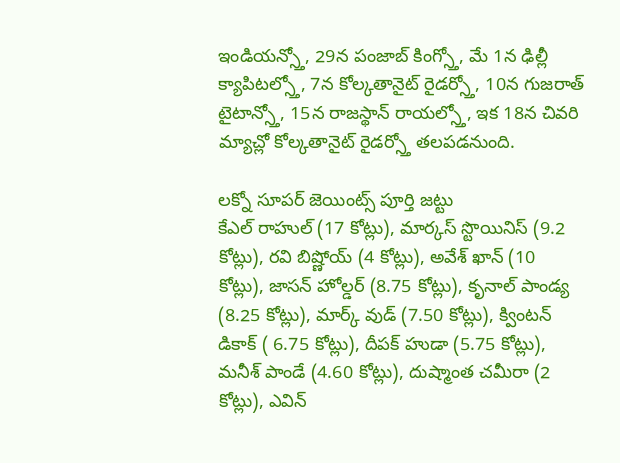ఇండియన్స్తో, 29న పంజాబ్ కింగ్స్తో, మే 1న ఢిల్లీ క్యాపిటల్స్తో, 7న కోల్కతానైట్ రైడర్స్తో, 10న గుజరాత్ టైటాన్స్తో, 15న రాజస్థాన్ రాయల్స్తో, ఇక 18న చివరి మ్యాచ్లో కోల్కతానైట్ రైడర్స్తో తలపడనుంది.

లక్నో సూపర్ జెయింట్స్ పూర్తి జట్టు
కేఎల్ రాహుల్ (17 కోట్లు), మార్కస్ స్టొయినిస్ (9.2 కోట్లు), రవి బిష్ణోయ్ (4 కోట్లు), అవేశ్ ఖాన్ (10 కోట్లు), జాసన్ హోల్డర్ (8.75 కోట్లు), కృనాల్ పాండ్య (8.25 కోట్లు), మార్క్ వుడ్ (7.50 కోట్లు), క్వింటన్ డికాక్ ( 6.75 కోట్లు), దీపక్ హుడా (5.75 కోట్లు), మనీశ్ పాండే (4.60 కోట్లు), దుష్మాంత చమీరా (2 కోట్లు), ఎవిన్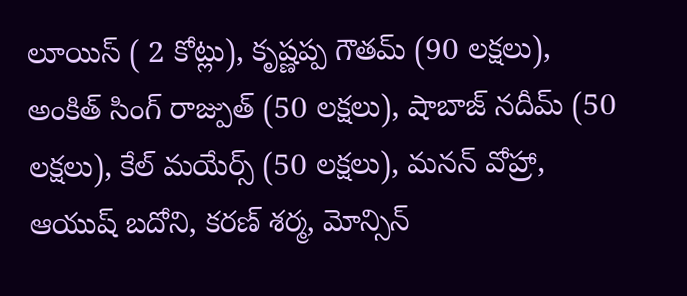లూయిస్ ( 2 కోట్లు), కృష్ణప్ప గౌతమ్ (90 లక్షలు), అంకిత్ సింగ్ రాజ్పుత్ (50 లక్షలు), షాబాజ్ నదీమ్ (50 లక్షలు), కేల్ మయేర్స్ (50 లక్షలు), మనన్ వోహ్రా, ఆయుష్ బదోని, కరణ్ శర్మ, మోన్సిన్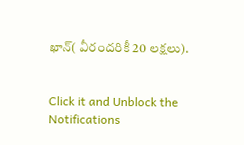ఖాన్( వీరందరికీ 20 లక్షలు).


Click it and Unblock the Notifications